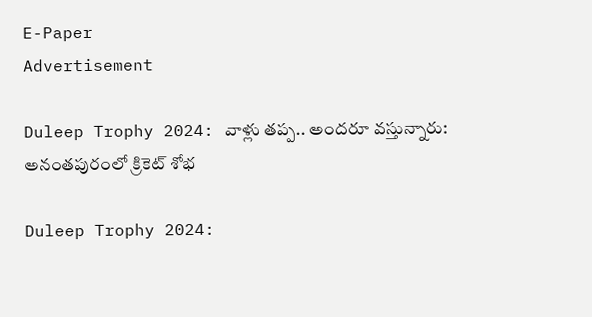E-Paper
Advertisement

Duleep Trophy 2024: వాళ్లు తప్ప.. అందరూ వస్తున్నారు: అనంతపురంలో క్రికెట్ శోభ

Duleep Trophy 2024: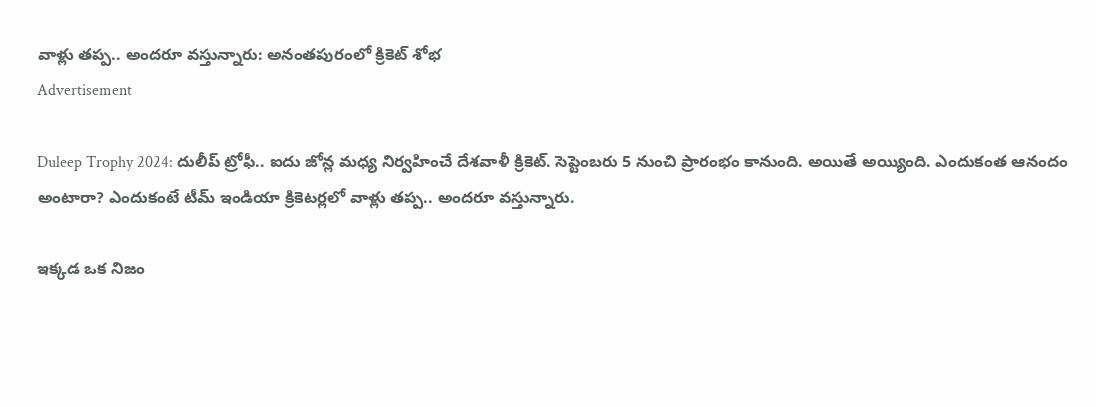వాళ్లు తప్ప.. అందరూ వస్తున్నారు: అనంతపురంలో క్రికెట్ శోభ
Advertisement

Duleep Trophy 2024: దులీప్ ట్రోఫీ.. ఐదు జోన్ల మధ్య నిర్వహించే దేశవాళీ క్రికెట్. సెప్టెంబరు 5 నుంచి ప్రారంభం కానుంది. అయితే అయ్యింది. ఎందుకంత ఆనందం అంటారా? ఎందుకంటే టీమ్ ఇండియా క్రికెటర్లలో వాళ్లు తప్ప.. అందరూ వస్తున్నారు.

ఇక్కడ ఒక నిజం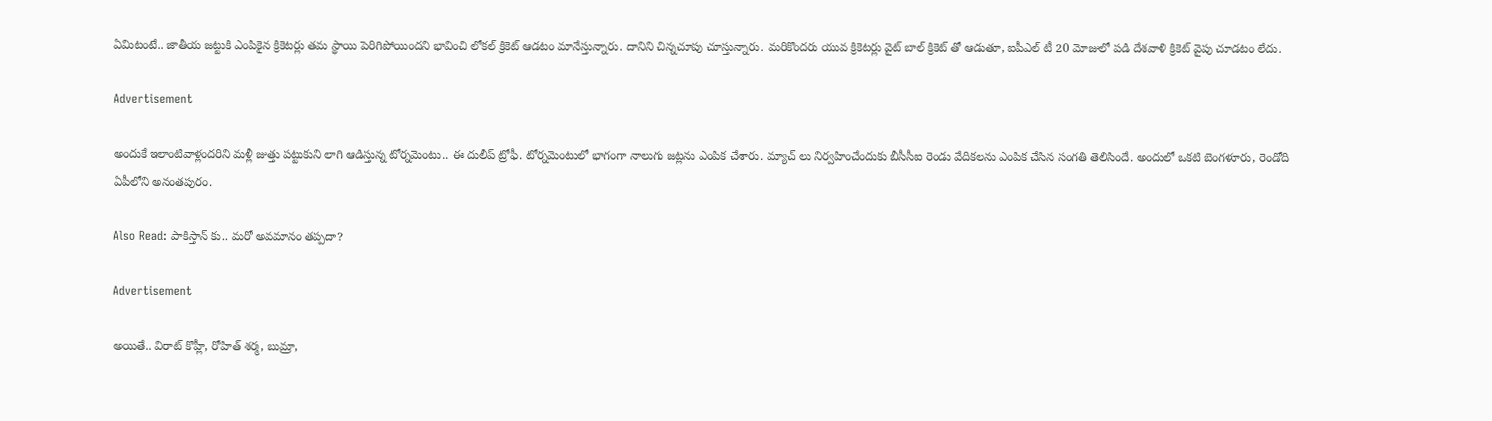ఏమిటంటే.. జాతీయ జట్టుకి ఎంపికైన క్రికెటర్లు తమ స్థాయి పెరిగిపోయిందని భావించి లోకల్ క్రికెట్ ఆడటం మానేస్తున్నారు. దానిని చిన్నచూపు చూస్తున్నారు. మరికొందరు యువ క్రికెటర్లు వైట్ బాల్ క్రికెట్ తో ఆడుతూ, ఐపీఎల్ టీ 20 మోజులో పడి దేశవాళి క్రికెట్ వైపు చూడటం లేదు.

Advertisement

అందుకే ఇలాంటివాళ్లందరిని మళ్లీ జుత్తు పట్టుకుని లాగి ఆడిస్తున్న టోర్నమెంటు.. ఈ దులీప్ ట్రోఫీ. టోర్నమెంటులో భాగంగా నాలుగు జట్లను ఎంపిక చేశారు. మ్యాచ్ లు నిర్వహించేందుకు బీసీసీఐ రెండు వేదికలను ఎంపిక చేసిన సంగతి తెలిసిందే. అందులో ఒకటి బెంగళూరు, రెండోది ఏపీలోని అనంతపురం.

Also Read: పాకిస్తాన్ కు.. మరో అవమానం తప్పదా?

Advertisement

అయితే.. విరాట్ కొహ్లీ, రోహిత్ శర్మ, బుమ్రా,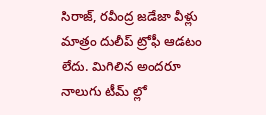సిరాజ్, రవీంద్ర జడేజా వీళ్లు మాత్రం దులీప్ ట్రోఫీ ఆడటం లేదు. మిగిలిన అందరూ నాలుగు టీమ్ ల్లో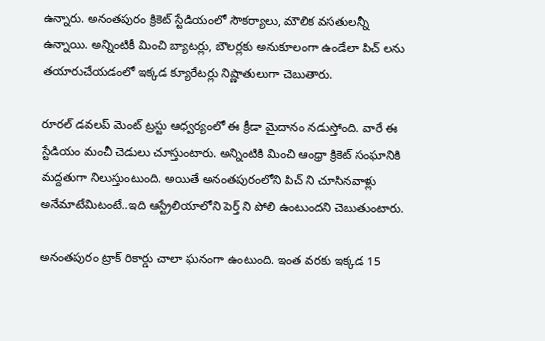ఉన్నారు. అనంతపురం క్రికెట్ స్టేడియంలో సౌకర్యాలు, మౌలిక వసతులన్నీ ఉన్నాయి. అన్నింటికీ మించి బ్యాటర్లు, బౌలర్లకు అనుకూలంగా ఉండేలా పిచ్ లను తయారుచేయడంలో ఇక్కడ క్యూరేటర్లు నిష్ణాతులుగా చెబుతారు.

రూరల్ డవలప్ మెంట్ ట్రస్టు ఆధ్వర్యంలో ఈ క్రీడా మైదానం నడుస్తోంది. వారే ఈ స్టేడియం మంచీ చెడులు చూస్తుంటారు. అన్నింటికి మించి ఆంధ్రా క్రికెట్ సంఘానికి మద్దతుగా నిలుస్తుంటుంది. అయితే అనంతపురంలోని పిచ్ ని చూసినవాళ్లు అనేమాటేమిటంటే..ఇది ఆస్ట్రేలియాలోని పెర్త్ ని పోలి ఉంటుందని చెబుతుంటారు.

అనంతపురం ట్రాక్ రికార్డు చాలా ఘనంగా ఉంటుంది. ఇంత వరకు ఇక్కడ 15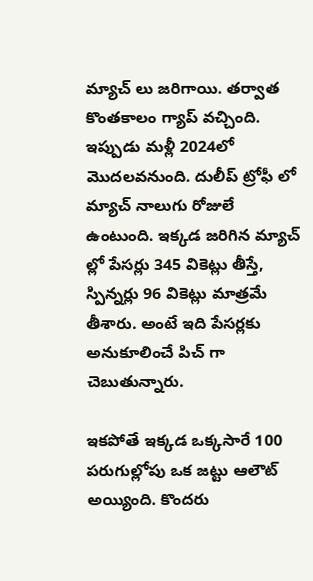మ్యాచ్ లు జరిగాయి. తర్వాత కొంతకాలం గ్యాప్ వచ్చింది. ఇప్పుడు మళ్లీ 2024లో మొదలవనుంది. దులీప్ ట్రోఫీ లో మ్యాచ్ నాలుగు రోజులే ఉంటుంది. ఇక్కడ జరిగిన మ్యాచ్ ల్లో పేసర్లు 345 వికెట్లు తీస్తే, స్పిన్నర్లు 96 వికెట్లు మాత్రమే తీశారు. అంటే ఇది పేసర్లకు అనుకూలించే పిచ్ గా చెబుతున్నారు.

ఇకపోతే ఇక్కడ ఒక్కసారే 100 పరుగుల్లోపు ఒక జట్టు ఆలౌట్ అయ్యింది. కొందరు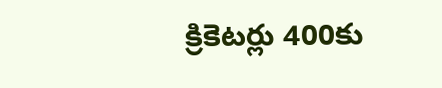క్రికెటర్లు 400కు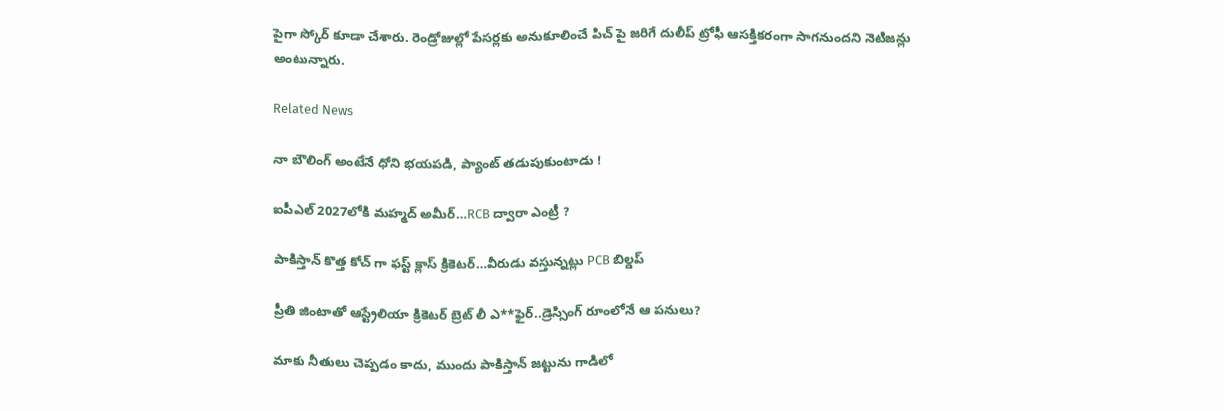పైగా స్కోర్ కూడా చేశారు. రెండ్రోజుల్లో పేసర్లకు అనుకూలించే పిచ్ పై జరిగే దులీప్ ట్రోఫీ ఆసక్తికరంగా సాగనుందని నెటిజన్లు అంటున్నారు.

Related News

నా బౌలింగ్ అంటేనే ధోని భ‌య‌ప‌డి, ప్యాంట్ త‌డుపుకుంటాడు !

ఐపీఎల్ 2027లోకి మహ్మద్ అమీర్…RCB ద్వారా ఎంట్రీ ?

పాకిస్తాన్ కొత్త‌ కోచ్ గా ఫ‌స్ట్ క్లాస్ క్రికెట‌ర్‌…వీరుడు వ‌స్తున్న‌ట్లు PCB బిల్డ‌ప్

ప్రీతి జింటాతో ఆస్ట్రేలియా క్రికెట‌ర్‌ బ్రెట్ లీ ఎ**ఫైర్‌..డ్రెస్సింగ్ రూంలోనే ఆ ప‌నులు?

మాకు నీతులు చెప్ప‌డం కాదు, ముందు పాకిస్తాన్ జ‌ట్టును గాడిలో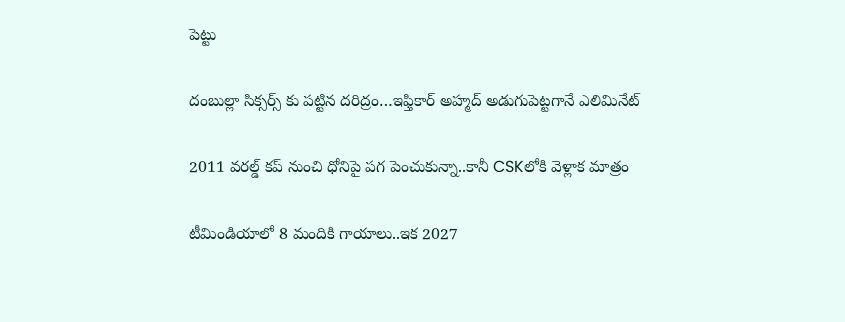పెట్టు

దంబుల్లా సిక్సర్స్ కు ప‌ట్టిన ద‌రిద్రం…ఇఫ్తికార్ అహ్మద్ అడుగుపెట్ట‌గానే ఎలిమినేట్

2011 వ‌ర‌ల్డ్ క‌ప్ నుంచి ధోనిపై ప‌గ పెంచుకున్నా..కానీ CSKలోకి వెళ్లాక మాత్రం

టీమిండియాలో 8 మందికి గాయాలు..ఇక 2027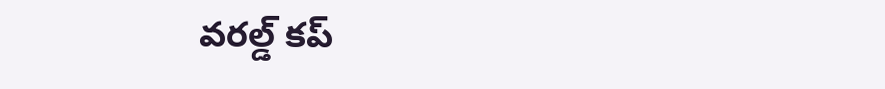వ‌ర‌ల్డ్ క‌ప్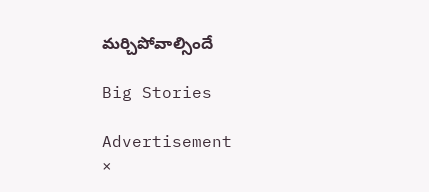మ‌ర్చిపోవాల్సిందే

Big Stories

Advertisement
×